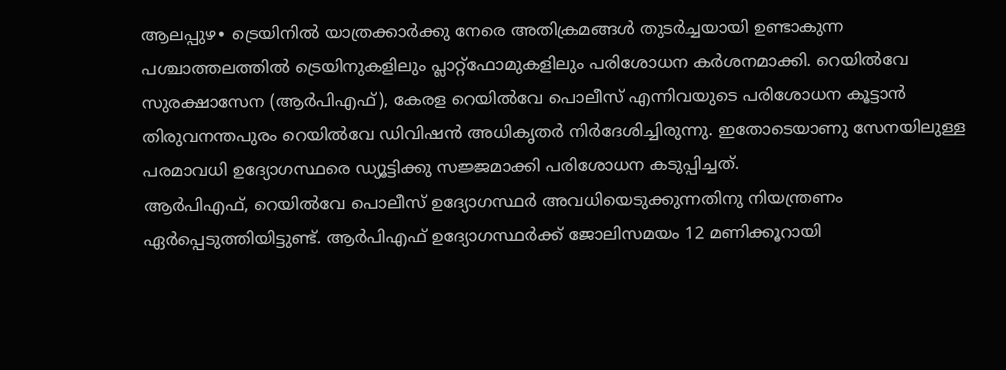ആലപ്പുഴ∙ ട്രെയിനിൽ യാത്രക്കാർക്കു നേരെ അതിക്രമങ്ങൾ തുടർച്ചയായി ഉണ്ടാകുന്ന പശ്ചാത്തലത്തിൽ ട്രെയിനുകളിലും പ്ലാറ്റ്ഫോമുകളിലും പരിശോധന കർശനമാക്കി. റെയിൽവേ സുരക്ഷാസേന (ആർപിഎഫ്), കേരള റെയിൽവേ പൊലീസ് എന്നിവയുടെ പരിശോധന കൂട്ടാൻ തിരുവനന്തപുരം റെയിൽവേ ഡിവിഷൻ അധികൃതർ നിർദേശിച്ചിരുന്നു. ഇതോടെയാണു സേനയിലുള്ള പരമാവധി ഉദ്യോഗസ്ഥരെ ഡ്യൂട്ടിക്കു സജ്ജമാക്കി പരിശോധന കടുപ്പിച്ചത്.
ആർപിഎഫ്, റെയിൽവേ പൊലീസ് ഉദ്യോഗസ്ഥർ അവധിയെടുക്കുന്നതിനു നിയന്ത്രണം ഏർപ്പെടുത്തിയിട്ടുണ്ട്. ആർപിഎഫ് ഉദ്യോഗസ്ഥർക്ക് ജോലിസമയം 12 മണിക്കൂറായി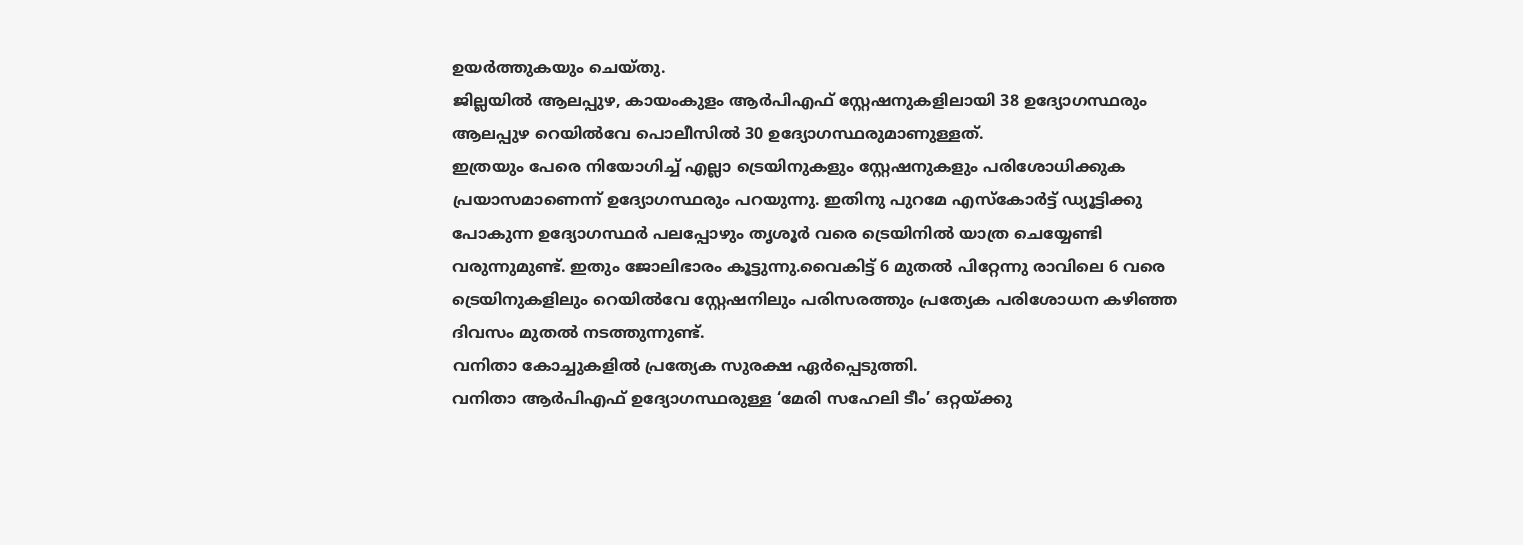ഉയർത്തുകയും ചെയ്തു.
ജില്ലയിൽ ആലപ്പുഴ, കായംകുളം ആർപിഎഫ് സ്റ്റേഷനുകളിലായി 38 ഉദ്യോഗസ്ഥരും ആലപ്പുഴ റെയിൽവേ പൊലീസിൽ 30 ഉദ്യോഗസ്ഥരുമാണുള്ളത്.
ഇത്രയും പേരെ നിയോഗിച്ച് എല്ലാ ട്രെയിനുകളും സ്റ്റേഷനുകളും പരിശോധിക്കുക പ്രയാസമാണെന്ന് ഉദ്യോഗസ്ഥരും പറയുന്നു. ഇതിനു പുറമേ എസ്കോർട്ട് ഡ്യൂട്ടിക്കു പോകുന്ന ഉദ്യോഗസ്ഥർ പലപ്പോഴും തൃശൂർ വരെ ട്രെയിനിൽ യാത്ര ചെയ്യേണ്ടി വരുന്നുമുണ്ട്. ഇതും ജോലിഭാരം കൂട്ടുന്നു.വൈകിട്ട് 6 മുതൽ പിറ്റേന്നു രാവിലെ 6 വരെ ട്രെയിനുകളിലും റെയിൽവേ സ്റ്റേഷനിലും പരിസരത്തും പ്രത്യേക പരിശോധന കഴിഞ്ഞ ദിവസം മുതൽ നടത്തുന്നുണ്ട്.
വനിതാ കോച്ചുകളിൽ പ്രത്യേക സുരക്ഷ ഏർപ്പെടുത്തി.
വനിതാ ആർപിഎഫ് ഉദ്യോഗസ്ഥരുള്ള ‘മേരി സഹേലി ടീം’ ഒറ്റയ്ക്കു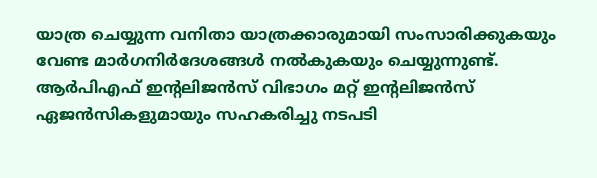യാത്ര ചെയ്യുന്ന വനിതാ യാത്രക്കാരുമായി സംസാരിക്കുകയും വേണ്ട മാർഗനിർദേശങ്ങൾ നൽകുകയും ചെയ്യുന്നുണ്ട്.
ആർപിഎഫ് ഇന്റലിജൻസ് വിഭാഗം മറ്റ് ഇന്റലിജൻസ് ഏജൻസികളുമായും സഹകരിച്ചു നടപടി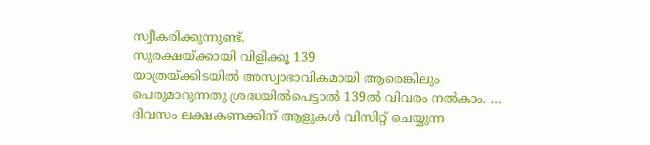സ്വീകരിക്കുന്നുണ്ട്.
സുരക്ഷയ്ക്കായി വിളിക്കൂ 139
യാത്രയ്ക്കിടയിൽ അസ്വാഭാവികമായി ആരെങ്കിലും പെരുമാറുന്നതു ശ്രദ്ധയിൽപെട്ടാൽ 139ൽ വിവരം നൽകാം. …
ദിവസം ലക്ഷകണക്കിന് ആളുകൾ വിസിറ്റ് ചെയ്യുന്ന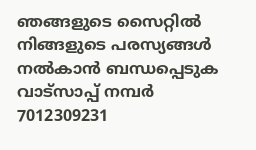ഞങ്ങളുടെ സൈറ്റിൽ നിങ്ങളുടെ പരസ്യങ്ങൾ നൽകാൻ ബന്ധപ്പെടുക വാട്സാപ്പ് നമ്പർ 7012309231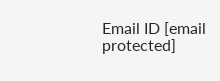Email ID [email protected]